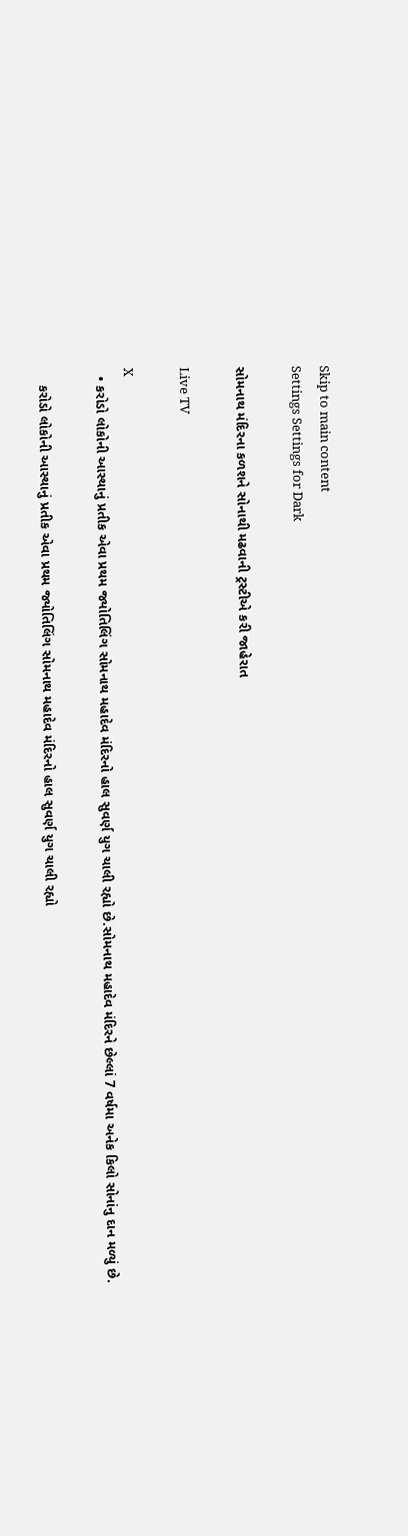Skip to main content
Settings Settings for Dark

સોમનાથ મંદિરના કળશને સોનાથી મઢવાની ટ્રસ્ટીએ કરી જાહેરાત

Live TV

X
  • કરોડો લોકોની આસ્થાનું પ્રતીક એવા પ્રથમ જ્યોતિલિંગ સોમનાથ મહાદેવ મંદિરનો હાલ સુવર્ણ યુગ ચાલી રહ્યો છે.સોમનાથ મહાદેવ મંદિરને છેલ્લાં 7 વર્ષમા અનેક કિલો સોનાંનુ દાન મળ્યું છે.

    કરોડો લોકોની આસ્થાનું પ્રતીક એવા પ્રથમ જ્યોતિલિંગ સોમનાથ મહાદેવ મંદિરનો હાલ સુવર્ણ યુગ ચાલી રહ્યો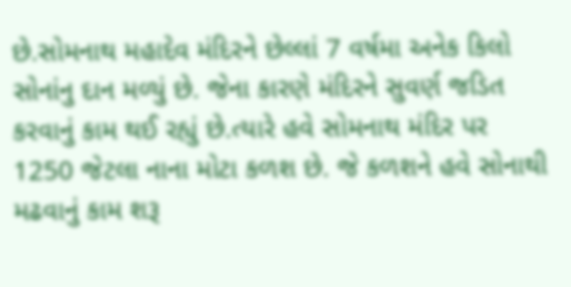છે.સોમનાથ મહાદેવ મંદિરને છેલ્લાં 7 વર્ષમા અનેક કિલો સોનાંનુ દાન મળ્યું છે. જેના કારણે મંદિરને સુવર્ણ જડિત કરવાનું કામ થઈ રહ્યું છે.ત્યારે હવે સોમનાથ મંદિર પર 1250 જેટલા નાના મોટા કળશ છે. જે કળશને હવે સોનાથી મઢવાનું કામ શરૂ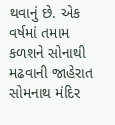થવાનું છે. એક વર્ષમાં તમામ કળશને સોનાથી મઢવાની જાહેરાત સોમનાથ મંદિર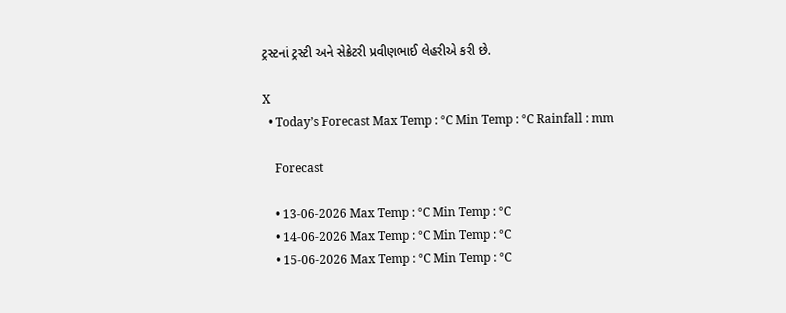ટ્રસ્ટનાં ટ્રસ્ટી અને સેક્રેટરી પ્રવીણભાઈ લેહરીએ કરી છે.

X
  • Today’s Forecast Max Temp : °C Min Temp : °C Rainfall : mm

    Forecast

    • 13-06-2026 Max Temp : °C Min Temp : °C
    • 14-06-2026 Max Temp : °C Min Temp : °C
    • 15-06-2026 Max Temp : °C Min Temp : °C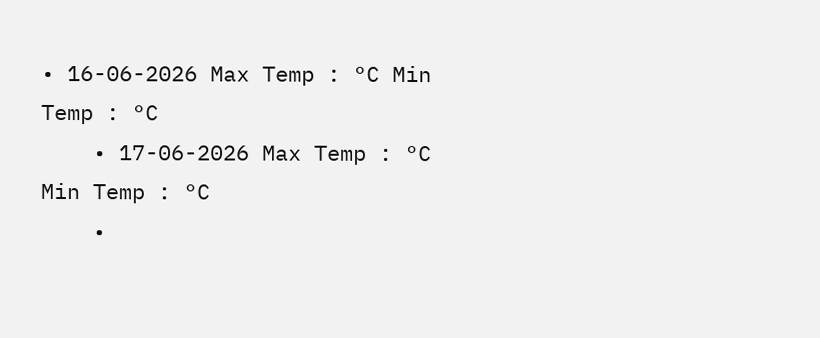• 16-06-2026 Max Temp : °C Min Temp : °C
    • 17-06-2026 Max Temp : °C Min Temp : °C
    •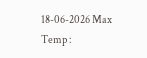18-06-2026 Max Temp :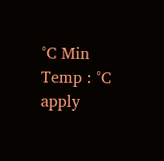°C Min Temp : °C
apply